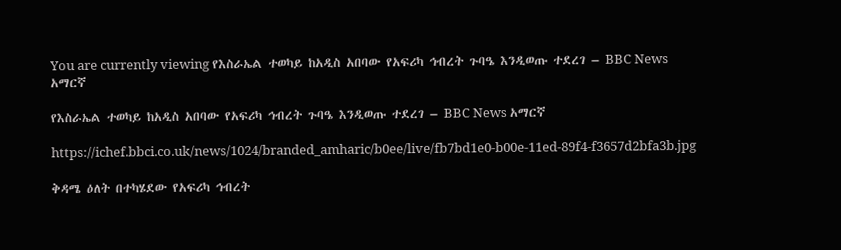You are currently viewing የእስራኤል ተወካይ ከአዲስ አበባው የአፍሪካ ኅብረት ጉባዔ እንዲወጡ ተደረገ – BBC News አማርኛ

የእስራኤል ተወካይ ከአዲስ አበባው የአፍሪካ ኅብረት ጉባዔ እንዲወጡ ተደረገ – BBC News አማርኛ

https://ichef.bbci.co.uk/news/1024/branded_amharic/b0ee/live/fb7bd1e0-b00e-11ed-89f4-f3657d2bfa3b.jpg

ቅዳሜ ዕለት በተካሄደው የአፍሪካ ኅብረት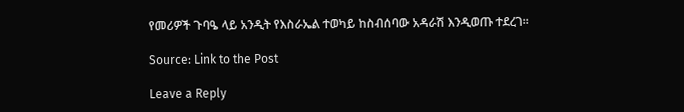የመሪዎች ጉባዔ ላይ አንዲት የእስራኤል ተወካይ ከስብሰባው አዳራሽ እንዲወጡ ተደረገ።

Source: Link to the Post

Leave a Reply